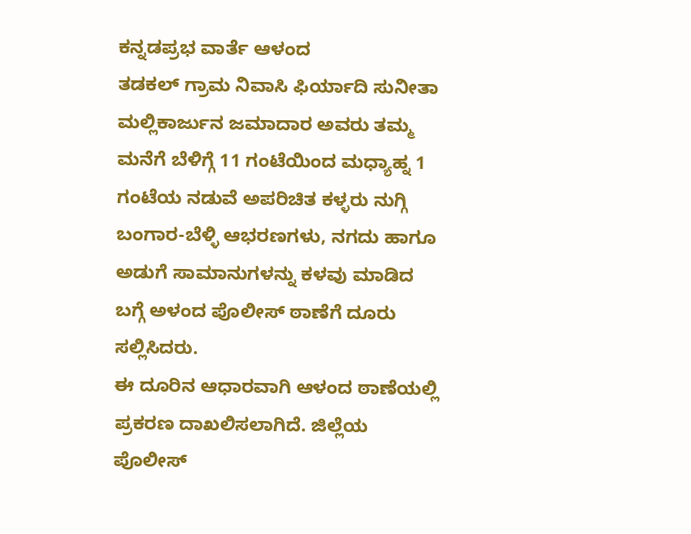ಕನ್ನಡಪ್ರಭ ವಾರ್ತೆ ಆಳಂದ
ತಡಕಲ್ ಗ್ರಾಮ ನಿವಾಸಿ ಫಿರ್ಯಾದಿ ಸುನೀತಾ ಮಲ್ಲಿಕಾರ್ಜುನ ಜಮಾದಾರ ಅವರು ತಮ್ಮ ಮನೆಗೆ ಬೆಳಿಗ್ಗೆ 11 ಗಂಟೆಯಿಂದ ಮಧ್ಯಾಹ್ನ 1 ಗಂಟೆಯ ನಡುವೆ ಅಪರಿಚಿತ ಕಳ್ಳರು ನುಗ್ಗಿ ಬಂಗಾರ-ಬೆಳ್ಳಿ ಆಭರಣಗಳು, ನಗದು ಹಾಗೂ ಅಡುಗೆ ಸಾಮಾನುಗಳನ್ನು ಕಳವು ಮಾಡಿದ ಬಗ್ಗೆ ಅಳಂದ ಪೊಲೀಸ್ ಠಾಣೆಗೆ ದೂರು ಸಲ್ಲಿಸಿದರು.
ಈ ದೂರಿನ ಆಧಾರವಾಗಿ ಆಳಂದ ಠಾಣೆಯಲ್ಲಿ ಪ್ರಕರಣ ದಾಖಲಿಸಲಾಗಿದೆ. ಜಿಲ್ಲೆಯ ಪೊಲೀಸ್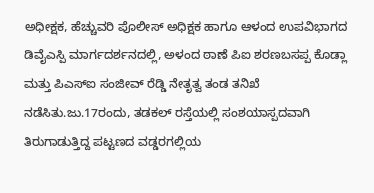ಅಧೀಕ್ಷಕ, ಹೆಚ್ಚುವರಿ ಪೊಲೀಸ್ ಅಧಿಕ್ಷಕ ಹಾಗೂ ಆಳಂದ ಉಪವಿಭಾಗದ ಡಿವೈಎಸ್ಪಿ ಮಾರ್ಗದರ್ಶನದಲ್ಲಿ, ಅಳಂದ ಠಾಣೆ ಪಿಐ ಶರಣಬಸಪ್ಪ ಕೊಡ್ಲಾ ಮತ್ತು ಪಿಎಸ್ಐ ಸಂಜೀವ್ ರೆಡ್ಡಿ ನೇತೃತ್ವ ತಂಡ ತನಿಖೆ ನಡೆಸಿತು.ಜು.17ರಂದು, ತಡಕಲ್ ರಸ್ತೆಯಲ್ಲಿ ಸಂಶಯಾಸ್ಪದವಾಗಿ ತಿರುಗಾಡುತ್ತಿದ್ದ ಪಟ್ಟಣದ ವಡ್ಡರಗಲ್ಲಿಯ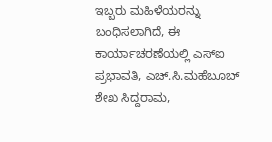ಇಬ್ಬರು ಮಹಿಳೆಯರನ್ನು ಬಂಧಿಸಲಾಗಿದೆ, ಈ ಕಾರ್ಯಾಚರಣೆಯಲ್ಲಿ ಎಸ್ಐ ಪ್ರಭಾವತಿ, ಎಚ್.ಸಿ.ಮಹೆಬೂಬ್ ಶೇಖ ಸಿದ್ದರಾಮ,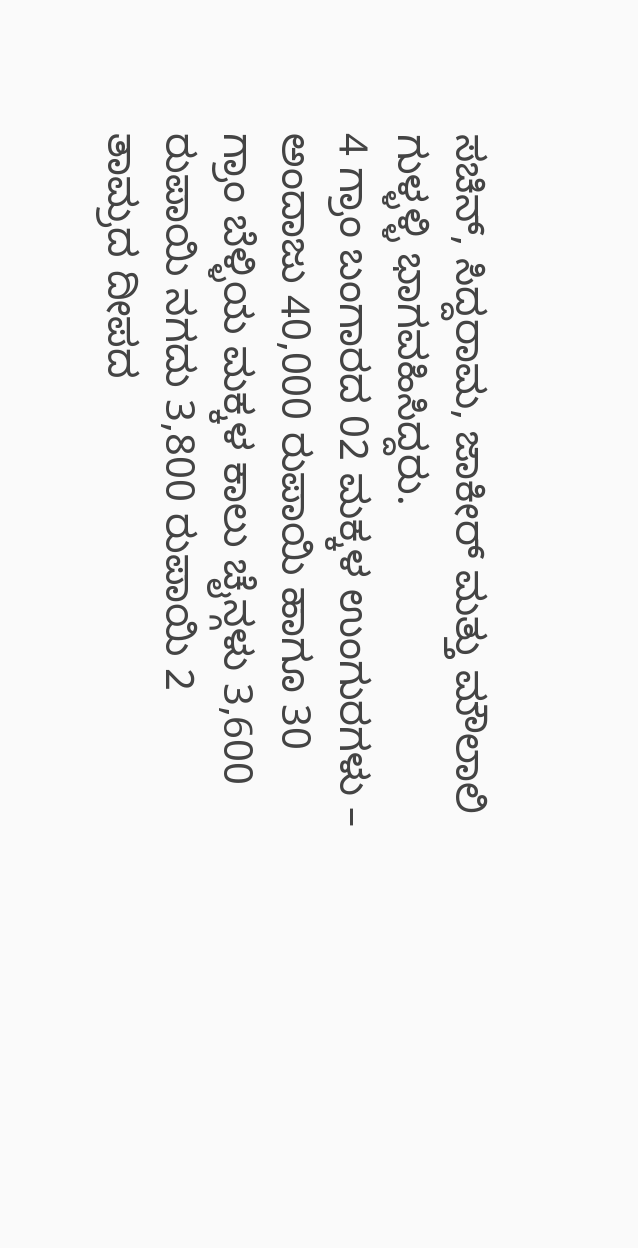ಸಚಿನ್, ಸಿದ್ದರಾಮ, ಜಾಕೀರ್ ಮತ್ತು ಮೌಲಾಲಿ ಗುಳ್ಳಳ್ಳಿ ಭಾಗವಹಿಸಿದ್ದರು.
4 ಗ್ರಾಂ ಬಂಗಾರದ 02 ಮಕ್ಕಳ ಉಂಗುರಗಳು – ಅಂದಾಜು 40,000 ರುಪಾಯಿ ಹಾಗೂ 30 ಗ್ರಾಂ ಬೆಳ್ಳಿಯ ಮಕ್ಕಳ ಕಾಲು ಚೈನ್ಗಳು 3,600 ರುಪಾಯಿ ನಗದು 3,800 ರುಪಾಯಿ 2 ತಾಮ್ರದ ದೀಪದ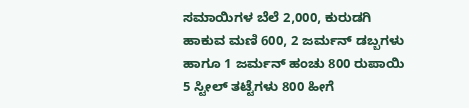ಸಮಾಯಿಗಳ ಬೆಲೆ 2,000, ಕುರುಡಗಿ ಹಾಕುವ ಮಣಿ 600, 2 ಜರ್ಮನ್ ಡಬ್ಬಗಳು ಹಾಗೂ 1 ಜರ್ಮನ್ ಹಂಚು 800 ರುಪಾಯಿ 5 ಸ್ಟೀಲ್ ತಟ್ಟೆಗಳು 800 ಹೀಗೆ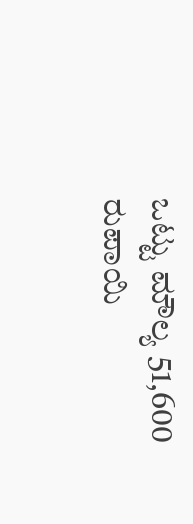ಒಟ್ಟು ಮೌಲ್ಯ 51,600 ರುಪಾಯಿ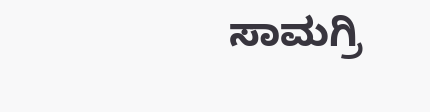ಸಾಮಗ್ರಿ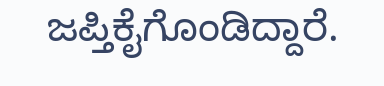ಜಪ್ತಿಕೈಗೊಂಡಿದ್ದಾರೆ.